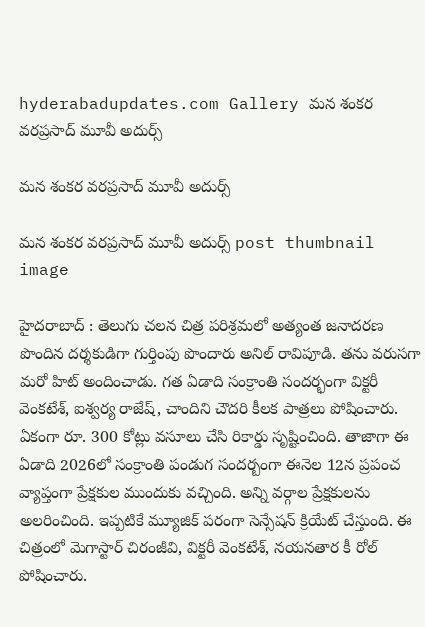hyderabadupdates.com Gallery మ‌న శంక‌ర వ‌ర‌ప్ర‌సాద్ మూవీ అదుర్స్

మ‌న శంక‌ర వ‌ర‌ప్ర‌సాద్ మూవీ అదుర్స్

మ‌న శంక‌ర వ‌ర‌ప్ర‌సాద్ మూవీ అదుర్స్ post thumbnail image

హైద‌రాబాద్ : తెలుగు చ‌ల‌న చిత్ర ప‌రిశ్ర‌మ‌లో అత్యంత జ‌నాద‌రణ పొందిన ద‌ర్శ‌కుడిగా గుర్తింపు పొందారు అనిల్ రావిపూడి. త‌ను వ‌రుస‌గా మ‌రో హిట్ అందించాడు. గ‌త ఏడాది సంక్రాంతి సంద‌ర్భంగా విక్ట‌రీ వెంక‌టేశ్, ఐశ్వ‌ర్య రాజేష్, చాందిని చౌద‌రి కీల‌క పాత్ర‌లు పోషించారు. ఏకంగా రూ. 300 కోట్లు వ‌సూలు చేసి రికార్డు సృష్టించింది. తాజాగా ఈ ఏడాది 2026లో సంక్రాంతి పండుగ సంద‌ర్బంగా ఈనెల 12న ప్ర‌పంచ వ్యాప్తంగా ప్రేక్ష‌కుల ముందుకు వ‌చ్చింది. అన్ని వ‌ర్గాల ప్రేక్ష‌కుల‌ను అల‌రించింది. ఇప్ప‌టికే మ్యూజిక్ ప‌రంగా సెన్సేష‌న్ క్రియేట్ చేస్తుంది. ఈ చిత్రంలో మెగాస్టార్ చిరంజీవి, విక్ట‌రీ వెంక‌టేశ్, న‌య‌నతార కీ రోల్ పోషించారు.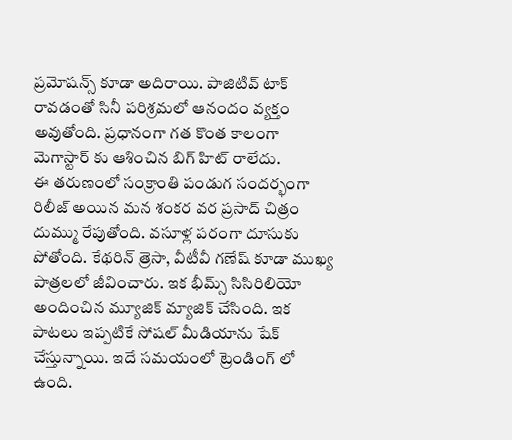ప్ర‌మోష‌న్స్ కూడా అదిరాయి. పాజిటివ్ టాక్ రావ‌డంతో సినీ ప‌రిశ్ర‌మ‌లో ఆనందం వ్య‌క్తం అవుతోంది. ప్రధానంగా గ‌త కొంత కాలంగా మెగాస్టార్ కు ఆశించిన బిగ్ హిట్ రాలేదు.
ఈ త‌రుణంలో సంక్రాంతి పండుగ సంద‌ర్భంగా రిలీజ్ అయిన మ‌న శంక‌ర వ‌ర ప్ర‌సాద్ చిత్రం దుమ్ము రేపుతోంది. వ‌సూళ్ల ప‌రంగా దూసుకు పోతోంది. కేథ‌రిన్ త్రెసా, వీటీవీ గ‌ణేష్ కూడా ముఖ్య పాత్ర‌ల‌లో జీవించారు. ఇక భీమ్స్ సిసిరిలియో అందించిన మ్యూజిక్ మ్యాజిక్ చేసింది. ఇక పాట‌లు ఇప్ప‌టికే సోష‌ల్ మీడియాను షేక్ చేస్తున్నాయి. ఇదే సమ‌యంలో ట్రెండింగ్ లో ఉంది.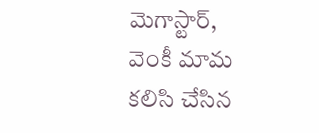మెగాస్టార్, వెంకీ మామ క‌లిసి చేసిన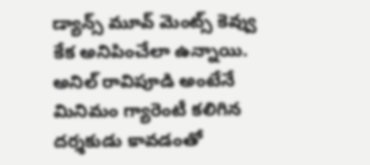డ్యాన్స్ మూవ్ మెంట్స్ కెవ్వు కేక అనిపించేలా ఉన్నాయి. అనిల్ రావిపూడి అంటేనే మినిమం గ్యారెంటీ క‌లిగిన ద‌ర్శ‌కుడు కావ‌డంతో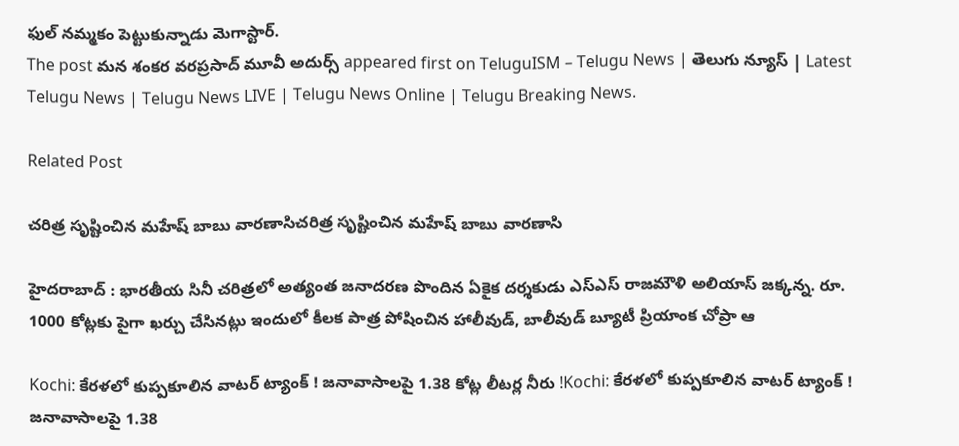ఫుల్ న‌మ్మ‌కం పెట్టుకున్నాడు మెగాస్టార్.
The post మ‌న శంక‌ర వ‌ర‌ప్ర‌సాద్ మూవీ అదుర్స్ appeared first on TeluguISM – Telugu News | తెలుగు న్యూస్ | Latest Telugu News | Telugu News LIVE | Telugu News Online | Telugu Breaking News.

Related Post

చరిత్ర సృష్టించిన మ‌హేష్ బాబు వార‌ణాసిచరిత్ర సృష్టించిన మ‌హేష్ బాబు వార‌ణాసి

హైద‌రాబాద్ : భార‌తీయ సినీ చ‌రిత్ర‌లో అత్యంత జ‌నాద‌ర‌ణ పొందిన ఏకైక ద‌ర్శ‌కుడు ఎస్ఎస్ రాజ‌మౌళి అలియాస్ జ‌క్క‌న్న‌. రూ. 1000 కోట్ల‌కు పైగా ఖ‌ర్చు చేసిన‌ట్లు ఇందులో కీల‌క పాత్ర పోషించిన హాలీవుడ్, బాలీవుడ్ బ్యూటీ ప్రియాంక చోప్రా ఆ

Kochi: కేరళలో కుప్పకూలిన వాటర్ ట్యాంక్‌ ! జనావాసాలపై 1.38 కోట్ల లీటర్ల నీరు !Kochi: కేరళలో కుప్పకూలిన వాటర్ ట్యాంక్‌ ! జనావాసాలపై 1.38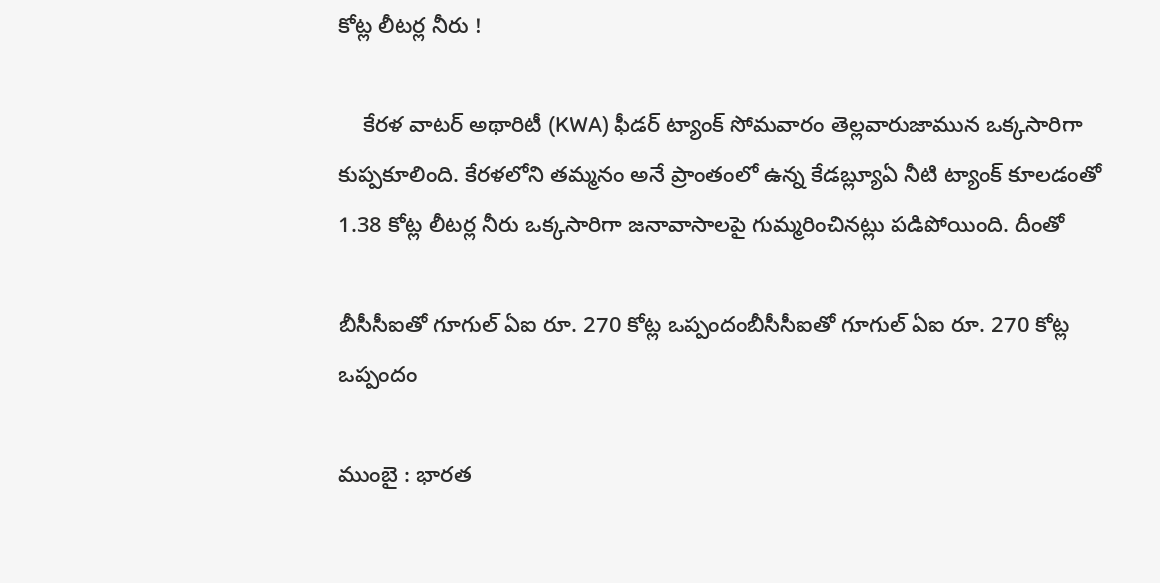కోట్ల లీటర్ల నీరు !

    కేరళ వాటర్ అథారిటీ (KWA) ఫీడర్ ట్యాంక్ సోమవారం తెల్లవారుజామున ఒక్కసారిగా కుప్పకూలింది. కేరళలోని తమ్మనం అనే ప్రాంతంలో ఉన్న కేడబ్ల్యూఏ నీటి ట్యాంక్‌ కూలడంతో 1.38 కోట్ల లీటర్ల నీరు ఒక్కసారిగా జనావాసాలపై గుమ్మరించినట్లు పడిపోయింది. దీంతో

బీసీసీఐతో గూగుల్ ఏఐ రూ. 270 కోట్ల ఒప్పందంబీసీసీఐతో గూగుల్ ఏఐ రూ. 270 కోట్ల ఒప్పందం

ముంబై : భార‌త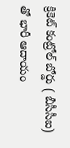క్రికెట్ కంట్రోల్ బోర్డు ( బీసీసీఐ) తో భారీ ఆదాయం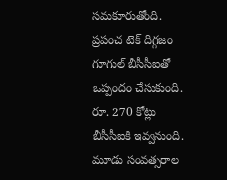స‌మ‌కూరుతోంది. ప్ర‌పంచ టెక్ దిగ్గ‌జం గూగుల్ బీసీసీఐతో ఒప్పందం చేసుకుంది. రూ. 270 కోట్లు బీసీసీఐకి ఇవ్వ‌నుంది. మూడు సంవ‌త్స‌రాల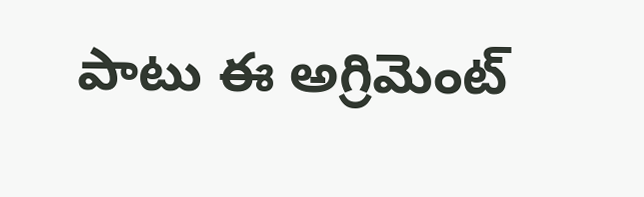పాటు ఈ అగ్రిమెంట్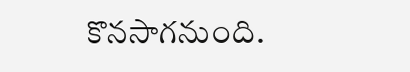కొన‌సాగ‌నుంది.